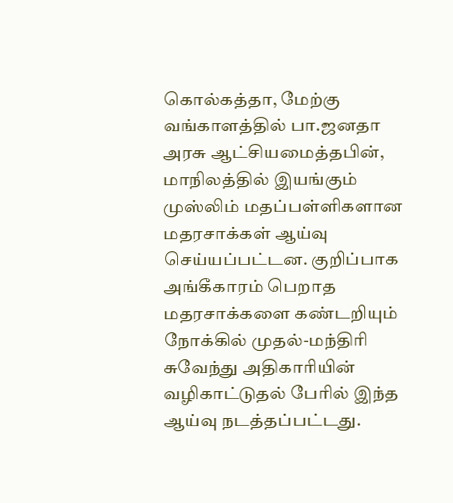கொல்கத்தா, மேற்கு வங்காளத்தில் பா.ஜனதா அரசு ஆட்சியமைத்தபின், மாநிலத்தில் இயங்கும் முஸ்லிம் மதப்பள்ளிகளான மதரசாக்கள் ஆய்வு செய்யப்பட்டன. குறிப்பாக அங்கீகாரம் பெறாத மதரசாக்களை கண்டறியும் நோக்கில் முதல்-மந்திரி சுவேந்து அதிகாரியின் வழிகாட்டுதல் பேரில் இந்த ஆய்வு நடத்தப்பட்டது.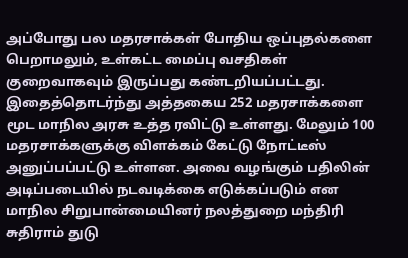அப்போது பல மதரசாக்கள் போதிய ஒப்புதல்களை பெறாமலும், உள்கட்ட மைப்பு வசதிகள் குறைவாகவும் இருப்பது கண்டறியப்பட்டது. இதைத்தொடர்ந்து அத்தகைய 252 மதரசாக்களை மூட மாநில அரசு உத்த ரவிட்டு உள்ளது. மேலும் 100 மதரசாக்களுக்கு விளக்கம் கேட்டு நோட்டீஸ் அனுப்பப்பட்டு உள்ளன. அவை வழங்கும் பதிலின் அடிப்படையில் நடவடிக்கை எடுக்கப்படும் என மாநில சிறுபான்மையினர் நலத்துறை மந்திரி சுதிராம் துடு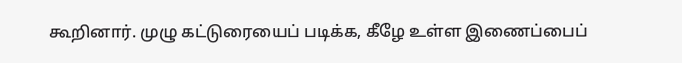கூறினார். முழு கட்டுரையைப் படிக்க, கீழே உள்ள இணைப்பைப்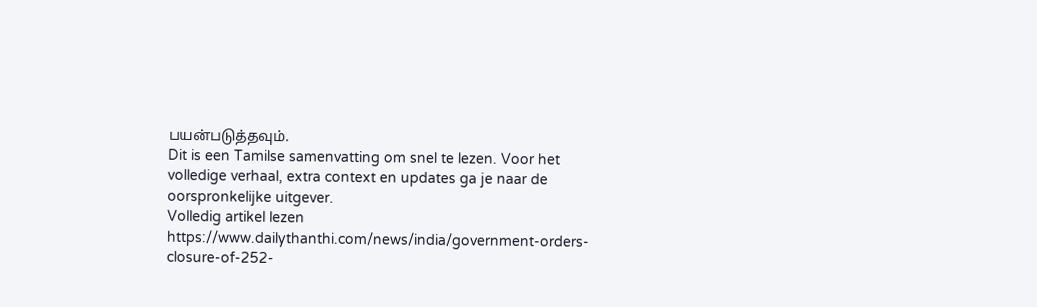பயன்படுத்தவும்.
Dit is een Tamilse samenvatting om snel te lezen. Voor het volledige verhaal, extra context en updates ga je naar de oorspronkelijke uitgever.
Volledig artikel lezen
https://www.dailythanthi.com/news/india/government-orders-closure-of-252-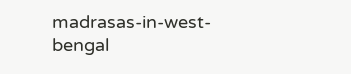madrasas-in-west-bengal